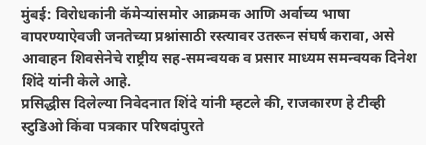मुंबई: विरोधकांनी कॅमेऱ्यांसमोर आक्रमक आणि अर्वाच्य भाषा वापरण्याऐवजी जनतेच्या प्रश्नांसाठी रस्त्यावर उतरून संघर्ष करावा, असे आवाहन शिवसेनेचे राष्ट्रीय सह-समन्वयक व प्रसार माध्यम समन्वयक दिनेश शिंदे यांनी केले आहे.
प्रसिद्धीस दिलेल्या निवेदनात शिंदे यांनी म्हटले की, राजकारण हे टीव्ही स्टुडिओ किंवा पत्रकार परिषदांपुरते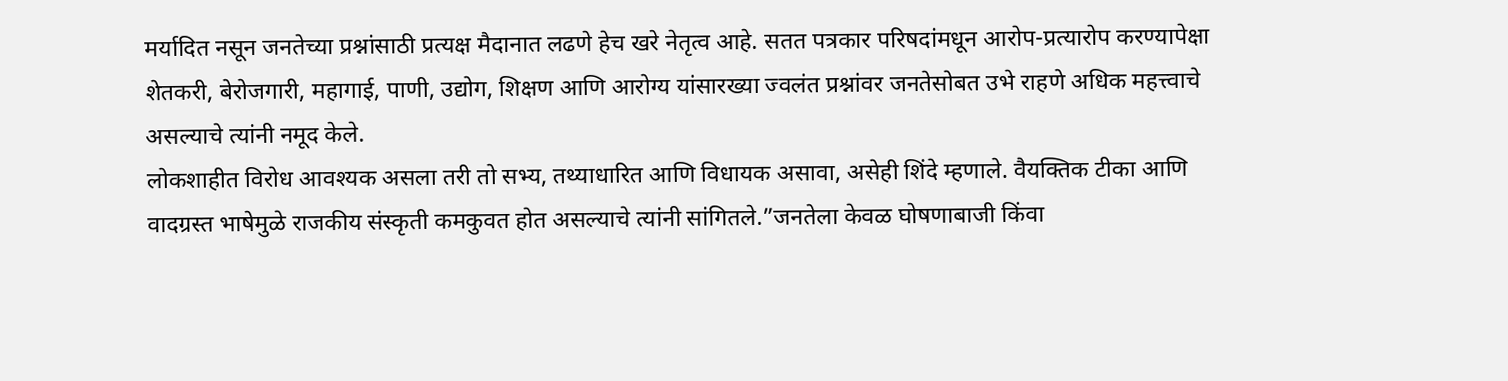मर्यादित नसून जनतेच्या प्रश्नांसाठी प्रत्यक्ष मैदानात लढणे हेच खरे नेतृत्व आहे. सतत पत्रकार परिषदांमधून आरोप-प्रत्यारोप करण्यापेक्षा शेतकरी, बेरोजगारी, महागाई, पाणी, उद्योग, शिक्षण आणि आरोग्य यांसारख्या ज्वलंत प्रश्नांवर जनतेसोबत उभे राहणे अधिक महत्त्वाचे असल्याचे त्यांनी नमूद केले.
लोकशाहीत विरोध आवश्यक असला तरी तो सभ्य, तथ्याधारित आणि विधायक असावा, असेही शिंदे म्हणाले. वैयक्तिक टीका आणि वादग्रस्त भाषेमुळे राजकीय संस्कृती कमकुवत होत असल्याचे त्यांनी सांगितले.”जनतेला केवळ घोषणाबाजी किंवा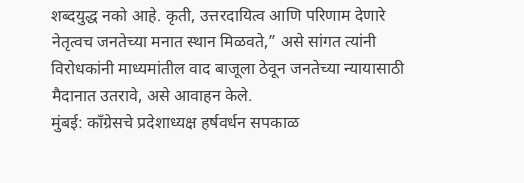शब्दयुद्ध नको आहे. कृती, उत्तरदायित्व आणि परिणाम देणारे नेतृत्वच जनतेच्या मनात स्थान मिळवते,” असे सांगत त्यांनी विरोधकांनी माध्यमांतील वाद बाजूला ठेवून जनतेच्या न्यायासाठी मैदानात उतरावे, असे आवाहन केले.
मुंबई: काँग्रेसचे प्रदेशाध्यक्ष हर्षवर्धन सपकाळ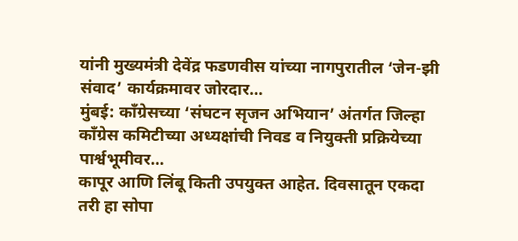यांनी मुख्यमंत्री देवेंद्र फडणवीस यांच्या नागपुरातील ‘जेन-झी संवाद’ कार्यक्रमावर जोरदार…
मुंबई: काँग्रेसच्या ‘संघटन सृजन अभियान’ अंतर्गत जिल्हा काँग्रेस कमिटीच्या अध्यक्षांची निवड व नियुक्ती प्रक्रियेच्या पार्श्वभूमीवर…
कापूर आणि लिंबू किती उपयुक्त आहेत. दिवसातून एकदा तरी हा सोपा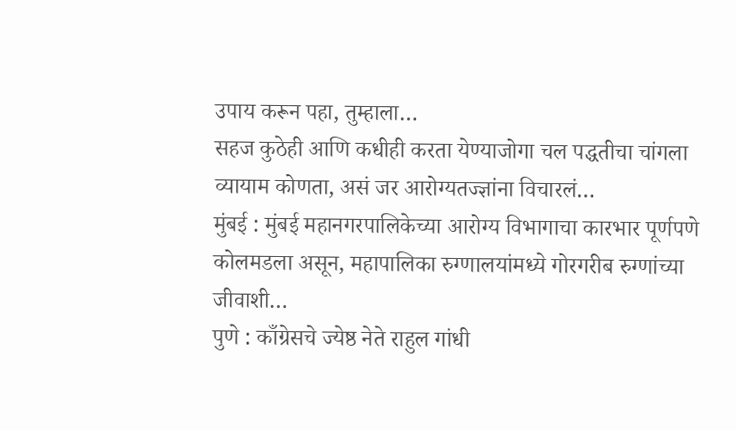उपाय करून पहा, तुम्हाला…
सहज कुठेही आणि कधीही करता येण्याजोगा चल पद्धतीचा चांगला व्यायाम कोणता, असं जर आरोग्यतज्ज्ञांना विचारलं…
मुंबई : मुंबई महानगरपालिकेच्या आरोग्य विभागाचा कारभार पूर्णपणे कोलमडला असून, महापालिका रुग्णालयांमध्ये गोरगरीब रुग्णांच्या जीवाशी…
पुणे : काँग्रेसचे ज्येष्ठ नेते राहुल गांधी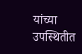यांच्या उपस्थितीत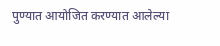पुण्यात आयोजित करण्यात आलेल्या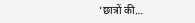‘छात्रों की…